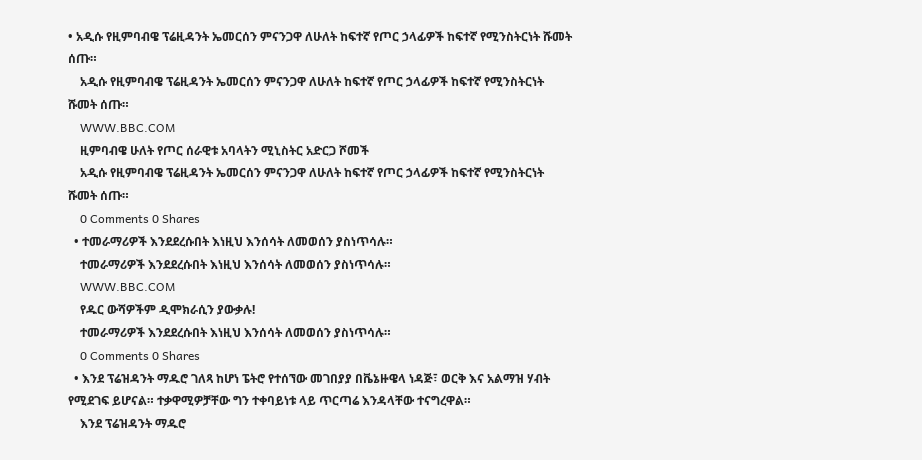• አዲሱ የዚምባብዌ ፕሬዚዳንት ኤመርሰን ምናንጋዋ ለሁለት ከፍተኛ የጦር ኃላፊዎች ከፍተኛ የሚንስትርነት ሹመት ሰጡ።
    አዲሱ የዚምባብዌ ፕሬዚዳንት ኤመርሰን ምናንጋዋ ለሁለት ከፍተኛ የጦር ኃላፊዎች ከፍተኛ የሚንስትርነት ሹመት ሰጡ።
    WWW.BBC.COM
    ዚምባብዌ ሁለት የጦር ሰራዊቱ አባላትን ሚኒስትር አድርጋ ሾመች
    አዲሱ የዚምባብዌ ፕሬዚዳንት ኤመርሰን ምናንጋዋ ለሁለት ከፍተኛ የጦር ኃላፊዎች ከፍተኛ የሚንስትርነት ሹመት ሰጡ።
    0 Comments 0 Shares
  • ተመራማሪዎች እንደደረሱበት እነዚህ እንሰሳት ለመወሰን ያስነጥሳሉ።
    ተመራማሪዎች እንደደረሱበት እነዚህ እንሰሳት ለመወሰን ያስነጥሳሉ።
    WWW.BBC.COM
    የዱር ውሻዎችም ዲሞክራሲን ያውቃሉ!
    ተመራማሪዎች እንደደረሱበት እነዚህ እንሰሳት ለመወሰን ያስነጥሳሉ።
    0 Comments 0 Shares
  • እንደ ፕሬዝዳንት ማዱሮ ገለጻ ከሆነ ፔትሮ የተሰኘው መገበያያ በቬኔዙዌላ ነዳጅ፣ ወርቅ እና አልማዝ ሃብት የሚደገፍ ይሆናል። ተቃዋሚዎቻቸው ግን ተቀባይነቱ ላይ ጥርጣሬ እንዳላቸው ተናግረዋል።
    እንደ ፕሬዝዳንት ማዱሮ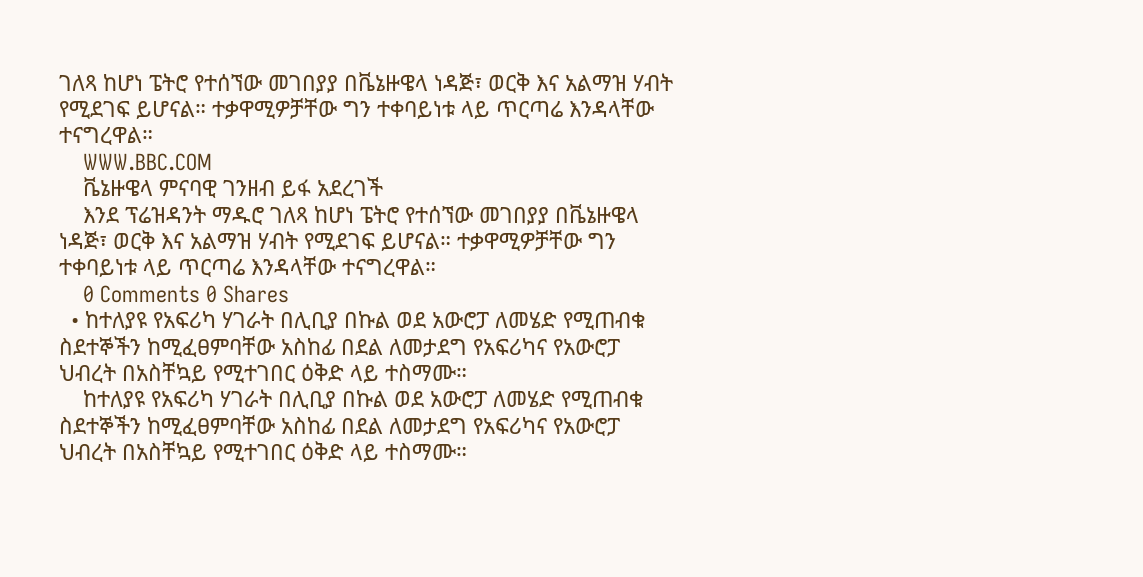ገለጻ ከሆነ ፔትሮ የተሰኘው መገበያያ በቬኔዙዌላ ነዳጅ፣ ወርቅ እና አልማዝ ሃብት የሚደገፍ ይሆናል። ተቃዋሚዎቻቸው ግን ተቀባይነቱ ላይ ጥርጣሬ እንዳላቸው ተናግረዋል።
    WWW.BBC.COM
    ቬኔዙዌላ ምናባዊ ገንዘብ ይፋ አደረገች
    እንደ ፕሬዝዳንት ማዱሮ ገለጻ ከሆነ ፔትሮ የተሰኘው መገበያያ በቬኔዙዌላ ነዳጅ፣ ወርቅ እና አልማዝ ሃብት የሚደገፍ ይሆናል። ተቃዋሚዎቻቸው ግን ተቀባይነቱ ላይ ጥርጣሬ እንዳላቸው ተናግረዋል።
    0 Comments 0 Shares
  • ከተለያዩ የአፍሪካ ሃገራት በሊቢያ በኩል ወደ አውሮፓ ለመሄድ የሚጠብቁ ስደተኞችን ከሚፈፀምባቸው አስከፊ በደል ለመታደግ የአፍሪካና የአውሮፓ ህብረት በአስቸኳይ የሚተገበር ዕቅድ ላይ ተስማሙ።
    ከተለያዩ የአፍሪካ ሃገራት በሊቢያ በኩል ወደ አውሮፓ ለመሄድ የሚጠብቁ ስደተኞችን ከሚፈፀምባቸው አስከፊ በደል ለመታደግ የአፍሪካና የአውሮፓ ህብረት በአስቸኳይ የሚተገበር ዕቅድ ላይ ተስማሙ።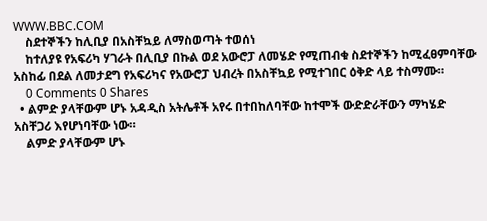WWW.BBC.COM
    ስደተኞችን ከሊቢያ በአስቸኳይ ለማስወጣት ተወሰነ
    ከተለያዩ የአፍሪካ ሃገራት በሊቢያ በኩል ወደ አውሮፓ ለመሄድ የሚጠብቁ ስደተኞችን ከሚፈፀምባቸው አስከፊ በደል ለመታደግ የአፍሪካና የአውሮፓ ህብረት በአስቸኳይ የሚተገበር ዕቅድ ላይ ተስማሙ።
    0 Comments 0 Shares
  • ልምድ ያላቸውም ሆኑ አዳዲስ አትሌቶች አየሩ በተበከለባቸው ከተሞች ውድድራቸውን ማካሄድ አስቸጋሪ እየሆነባቸው ነው።
    ልምድ ያላቸውም ሆኑ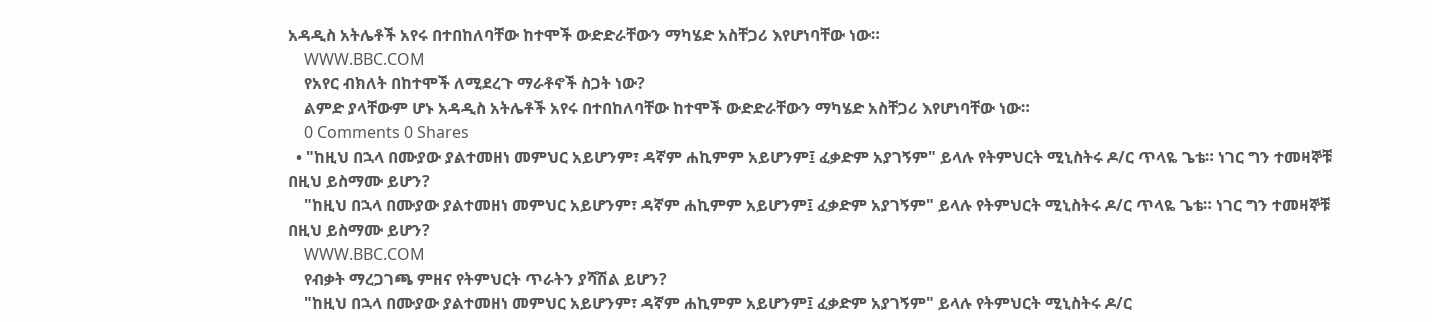አዳዲስ አትሌቶች አየሩ በተበከለባቸው ከተሞች ውድድራቸውን ማካሄድ አስቸጋሪ እየሆነባቸው ነው።
    WWW.BBC.COM
    የአየር ብክለት በከተሞች ለሚደረጉ ማራቶኖች ስጋት ነው?
    ልምድ ያላቸውም ሆኑ አዳዲስ አትሌቶች አየሩ በተበከለባቸው ከተሞች ውድድራቸውን ማካሄድ አስቸጋሪ እየሆነባቸው ነው።
    0 Comments 0 Shares
  • "ከዚህ በኋላ በሙያው ያልተመዘነ መምህር አይሆንም፣ ዳኛም ሐኪምም አይሆንም፤ ፈቃድም አያገኝም" ይላሉ የትምህርት ሚኒስትሩ ዶ/ር ጥላዬ ጌቴ። ነገር ግን ተመዛኞቹ በዚህ ይስማሙ ይሆን?
    "ከዚህ በኋላ በሙያው ያልተመዘነ መምህር አይሆንም፣ ዳኛም ሐኪምም አይሆንም፤ ፈቃድም አያገኝም" ይላሉ የትምህርት ሚኒስትሩ ዶ/ር ጥላዬ ጌቴ። ነገር ግን ተመዛኞቹ በዚህ ይስማሙ ይሆን?
    WWW.BBC.COM
    የብቃት ማረጋገጫ ምዘና የትምህርት ጥራትን ያሻሽል ይሆን?
    "ከዚህ በኋላ በሙያው ያልተመዘነ መምህር አይሆንም፣ ዳኛም ሐኪምም አይሆንም፤ ፈቃድም አያገኝም" ይላሉ የትምህርት ሚኒስትሩ ዶ/ር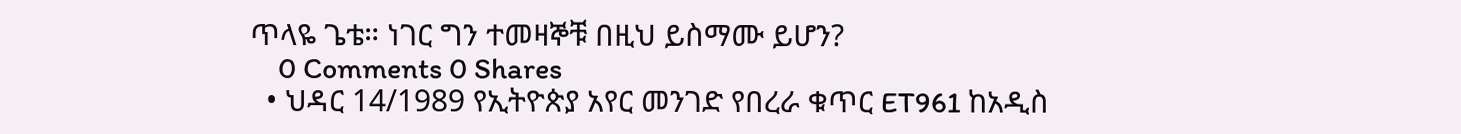ጥላዬ ጌቴ። ነገር ግን ተመዛኞቹ በዚህ ይስማሙ ይሆን?
    0 Comments 0 Shares
  • ህዳር 14/1989 የኢትዮጵያ አየር መንገድ የበረራ ቁጥር ET961 ከአዲስ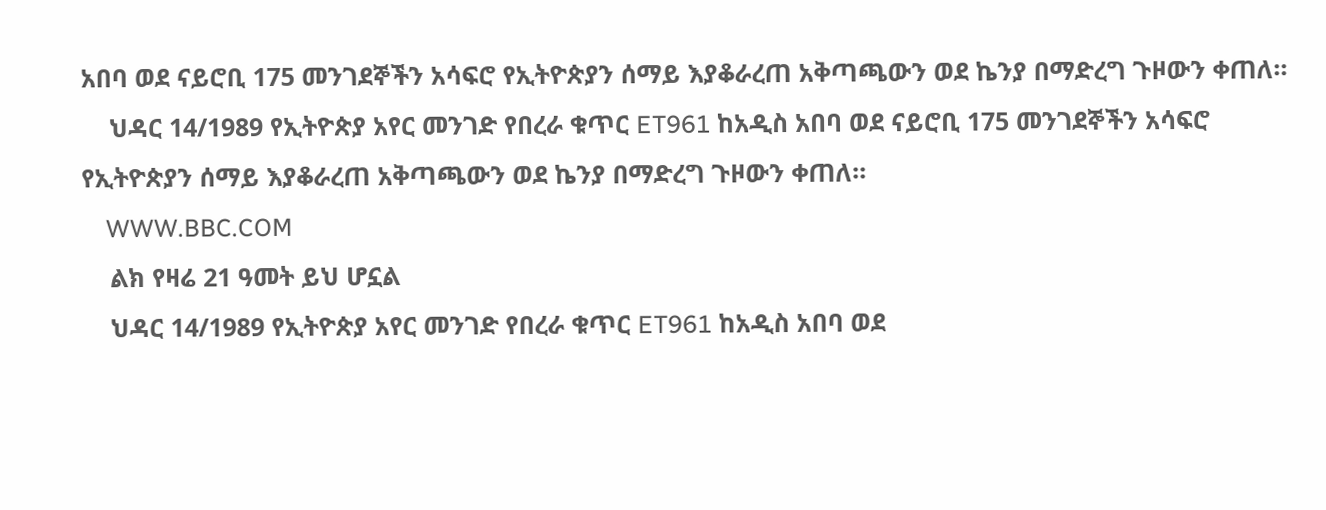አበባ ወደ ናይሮቢ 175 መንገደኞችን አሳፍሮ የኢትዮጵያን ሰማይ እያቆራረጠ አቅጣጫውን ወደ ኬንያ በማድረግ ጉዞውን ቀጠለ።
    ህዳር 14/1989 የኢትዮጵያ አየር መንገድ የበረራ ቁጥር ET961 ከአዲስ አበባ ወደ ናይሮቢ 175 መንገደኞችን አሳፍሮ የኢትዮጵያን ሰማይ እያቆራረጠ አቅጣጫውን ወደ ኬንያ በማድረግ ጉዞውን ቀጠለ።
    WWW.BBC.COM
    ልክ የዛሬ 21 ዓመት ይህ ሆኗል
    ህዳር 14/1989 የኢትዮጵያ አየር መንገድ የበረራ ቁጥር ET961 ከአዲስ አበባ ወደ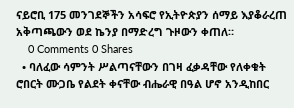ናይሮቢ 175 መንገደኞችን አሳፍሮ የኢትዮጵያን ሰማይ እያቆራረጠ አቅጣጫውን ወደ ኬንያ በማድረግ ጉዞውን ቀጠለ።
    0 Comments 0 Shares
  • ባለፈው ሳምንት ሥልጣናቸውን በገዛ ፈቃዳቸው የለቀቁት ሮበርት ሙጋቤ የልደት ቀናቸው ብሔራዊ በዓል ሆኖ አንዲከበር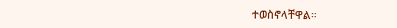ተወስኖላቸዋል።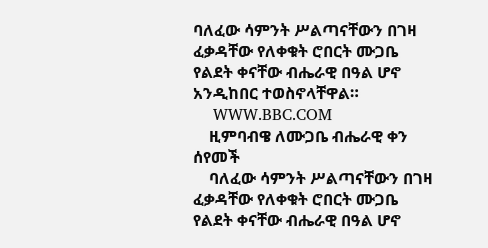ባለፈው ሳምንት ሥልጣናቸውን በገዛ ፈቃዳቸው የለቀቁት ሮበርት ሙጋቤ የልደት ቀናቸው ብሔራዊ በዓል ሆኖ አንዲከበር ተወስኖላቸዋል።
    WWW.BBC.COM
    ዚምባብዌ ለሙጋቤ ብሔራዊ ቀን ሰየመች
    ባለፈው ሳምንት ሥልጣናቸውን በገዛ ፈቃዳቸው የለቀቁት ሮበርት ሙጋቤ የልደት ቀናቸው ብሔራዊ በዓል ሆኖ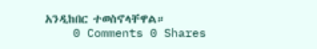አንዲከበር ተወስኖላቸዋል።
    0 Comments 0 Shares